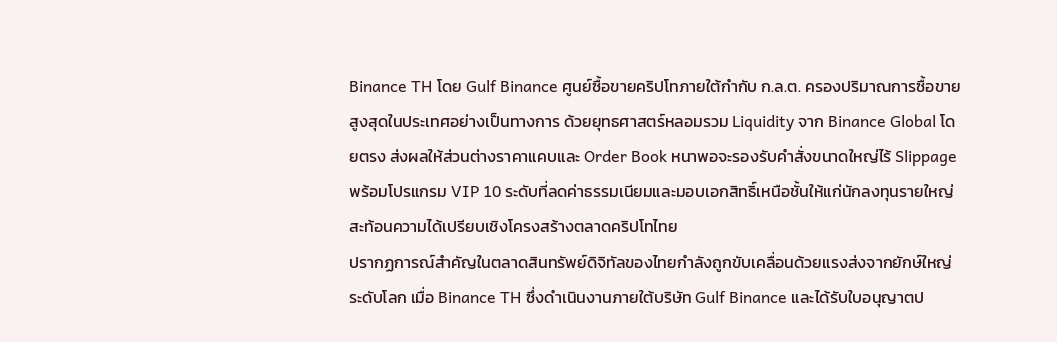Binance TH โดย Gulf Binance ศูนย์ซื้อขายคริปโทภายใต้กำกับ ก.ล.ต. ครองปริมาณการซื้อขายสูงสุดในประเทศอย่างเป็นทางการ ด้วยยุทธศาสตร์หลอมรวม Liquidity จาก Binance Global โดยตรง ส่งผลให้ส่วนต่างราคาแคบและ Order Book หนาพอจะรองรับคำสั่งขนาดใหญ่ไร้ Slippage พร้อมโปรแกรม VIP 10 ระดับที่ลดค่าธรรมเนียมและมอบเอกสิทธิ์เหนือชั้นให้แก่นักลงทุนรายใหญ่ สะท้อนความได้เปรียบเชิงโครงสร้างตลาดคริปโทไทย
ปรากฏการณ์สำคัญในตลาดสินทรัพย์ดิจิทัลของไทยกำลังถูกขับเคลื่อนด้วยแรงส่งจากยักษ์ใหญ่ระดับโลก เมื่อ Binance TH ซึ่งดำเนินงานภายใต้บริษัท Gulf Binance และได้รับใบอนุญาตป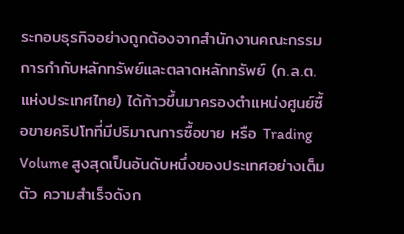ระกอบธุรกิจอย่างถูกต้องจากสำนักงานคณะกรรมการกำกับหลักทรัพย์และตลาดหลักทรัพย์ (ก.ล.ต. แห่งประเทศไทย) ได้ก้าวขึ้นมาครองตำแหน่งศูนย์ซื้อขายคริปโทที่มีปริมาณการซื้อขาย หรือ Trading Volume สูงสุดเป็นอันดับหนึ่งของประเทศอย่างเต็มตัว ความสำเร็จดังก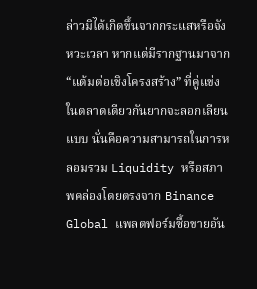ล่าวมิได้เกิดขึ้นจากกระแสหรือจังหวะเวลา หากแต่มีรากฐานมาจาก “แต้มต่อเชิงโครงสร้าง” ที่คู่แข่งในตลาดเดียวกันยากจะลอกเลียนแบบ นั่นคือความสามารถในการหลอมรวม Liquidity หรือสภาพคล่องโดยตรงจาก Binance Global แพลตฟอร์มซื้อขายอัน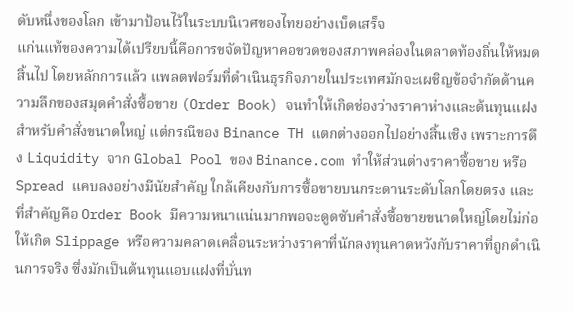ดับหนึ่งของโลก เข้ามาป้อนไว้ในระบบนิเวศของไทยอย่างเบ็ดเสร็จ
แก่นแท้ของความได้เปรียบนี้คือการขจัดปัญหาคอขวดของสภาพคล่องในตลาดท้องถิ่นให้หมดสิ้นไป โดยหลักการแล้ว แพลตฟอร์มที่ดำเนินธุรกิจภายในประเทศมักจะเผชิญข้อจำกัดด้านความลึกของสมุดคำสั่งซื้อขาย (Order Book) จนทำให้เกิดช่องว่างราคาห่างและต้นทุนแฝงสำหรับคำสั่งขนาดใหญ่ แต่กรณีของ Binance TH แตกต่างออกไปอย่างสิ้นเชิง เพราะการดึง Liquidity จาก Global Pool ของ Binance.com ทำให้ส่วนต่างราคาซื้อขาย หรือ Spread แคบลงอย่างมีนัยสำคัญ ใกล้เคียงกับการซื้อขายบนกระดานระดับโลกโดยตรง และที่สำคัญคือ Order Book มีความหนาแน่นมากพอจะดูดซับคำสั่งซื้อขายขนาดใหญ่โดยไม่ก่อให้เกิด Slippage หรือความคลาดเคลื่อนระหว่างราคาที่นักลงทุนคาดหวังกับราคาที่ถูกดำเนินการจริง ซึ่งมักเป็นต้นทุนแอบแฝงที่บั่นท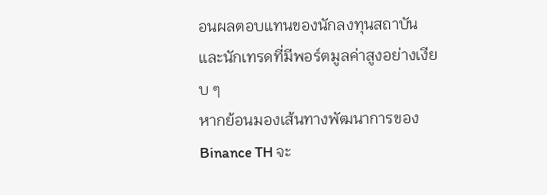อนผลตอบแทนของนักลงทุนสถาบันและนักเทรดที่มีพอร์ตมูลค่าสูงอย่างเงียบ ๆ
หากย้อนมองเส้นทางพัฒนาการของ Binance TH จะ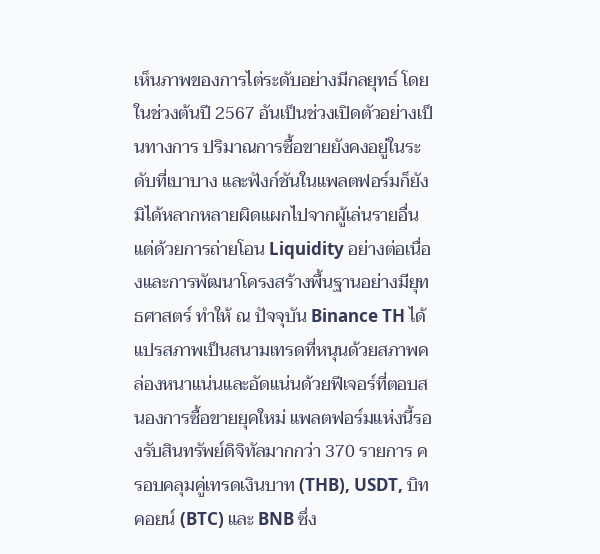เห็นภาพของการไต่ระดับอย่างมีกลยุทธ์ โดยในช่วงต้นปี 2567 อันเป็นช่วงเปิดตัวอย่างเป็นทางการ ปริมาณการซื้อขายยังคงอยู่ในระดับที่เบาบาง และฟังก์ชันในแพลตฟอร์มก็ยังมิได้หลากหลายผิดแผกไปจากผู้เล่นรายอื่น แต่ด้วยการถ่ายโอน Liquidity อย่างต่อเนื่องและการพัฒนาโครงสร้างพื้นฐานอย่างมียุทธศาสตร์ ทำให้ ณ ปัจจุบัน Binance TH ได้แปรสภาพเป็นสนามเทรดที่หนุนด้วยสภาพคล่องหนาแน่นและอัดแน่นด้วยฟีเจอร์ที่ตอบสนองการซื้อขายยุคใหม่ แพลตฟอร์มแห่งนี้รองรับสินทรัพย์ดิจิทัลมากกว่า 370 รายการ ครอบคลุมคู่เทรดเงินบาท (THB), USDT, บิทคอยน์ (BTC) และ BNB ซึ่ง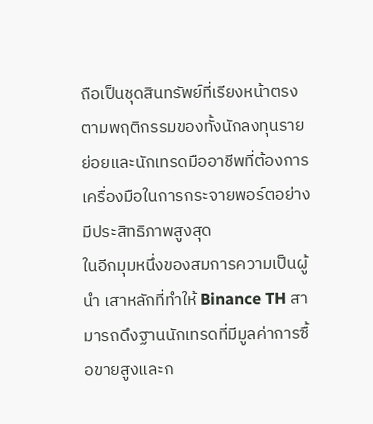ถือเป็นชุดสินทรัพย์ที่เรียงหน้าตรงตามพฤติกรรมของทั้งนักลงทุนรายย่อยและนักเทรดมืออาชีพที่ต้องการเครื่องมือในการกระจายพอร์ตอย่างมีประสิทธิภาพสูงสุด
ในอีกมุมหนึ่งของสมการความเป็นผู้นำ เสาหลักที่ทำให้ Binance TH สามารถดึงฐานนักเทรดที่มีมูลค่าการซื้อขายสูงและก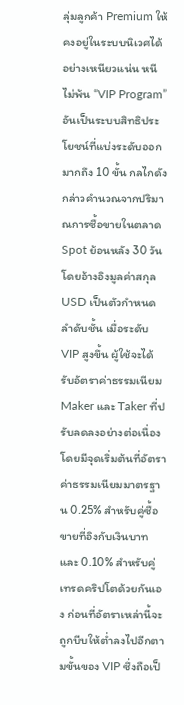ลุ่มลูกค้า Premium ให้คงอยู่ในระบบนิเวศได้อย่างเหนียวแน่น หนีไม่พ้น “VIP Program” อันเป็นระบบสิทธิประโยชน์ที่แบ่งระดับออกมากถึง 10 ขั้น กลไกดังกล่าวคำนวณจากปริมาณการซื้อขายในตลาด Spot ย้อนหลัง 30 วันโดยอ้างอิงมูลค่าสกุล USD เป็นตัวกำหนดลำดับชั้น เมื่อระดับ VIP สูงขึ้น ผู้ใช้จะได้รับอัตราค่าธรรมเนียม Maker และ Taker ที่ปรับลดลงอย่างต่อเนื่อง โดยมีจุดเริ่มต้นที่อัตราค่าธรรมเนียมมาตรฐาน 0.25% สำหรับคู่ซื้อขายที่อิงกับเงินบาท และ 0.10% สำหรับคู่เทรดคริปโตด้วยกันเอง ก่อนที่อัตราเหล่านี้จะถูกบีบให้ต่ำลงไปอีกตามขั้นของ VIP ซึ่งถือเป็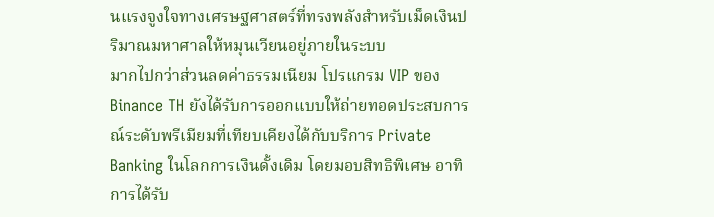นแรงจูงใจทางเศรษฐศาสตร์ที่ทรงพลังสำหรับเม็ดเงินปริมาณมหาศาลให้หมุนเวียนอยู่ภายในระบบ
มากไปกว่าส่วนลดค่าธรรมเนียม โปรแกรม VIP ของ Binance TH ยังได้รับการออกแบบให้ถ่ายทอดประสบการณ์ระดับพรีเมียมที่เทียบเคียงได้กับบริการ Private Banking ในโลกการเงินดั้งเดิม โดยมอบสิทธิพิเศษ อาทิ การได้รับ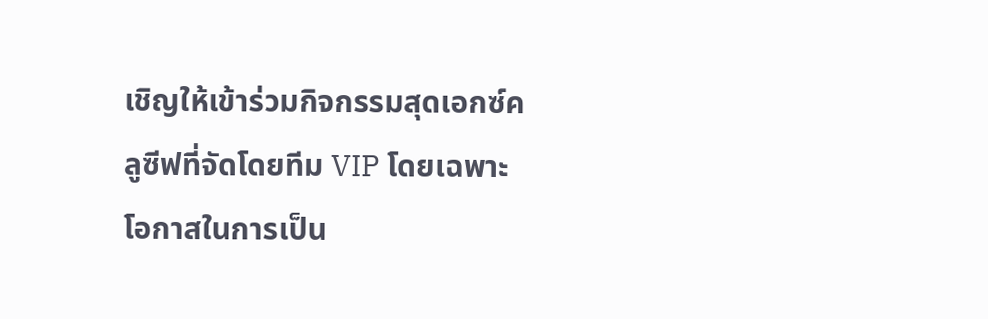เชิญให้เข้าร่วมกิจกรรมสุดเอกซ์คลูซีฟที่จัดโดยทีม VIP โดยเฉพาะ โอกาสในการเป็น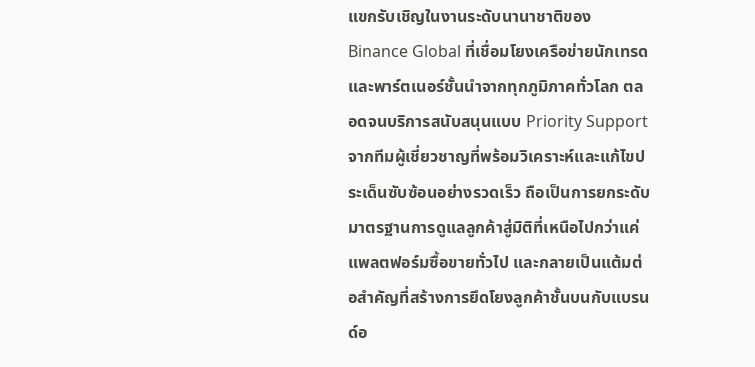แขกรับเชิญในงานระดับนานาชาติของ Binance Global ที่เชื่อมโยงเครือข่ายนักเทรดและพาร์ตเนอร์ชั้นนำจากทุกภูมิภาคทั่วโลก ตลอดจนบริการสนับสนุนแบบ Priority Support จากทีมผู้เชี่ยวชาญที่พร้อมวิเคราะห์และแก้ไขประเด็นซับซ้อนอย่างรวดเร็ว ถือเป็นการยกระดับมาตรฐานการดูแลลูกค้าสู่มิติที่เหนือไปกว่าแค่แพลตฟอร์มซื้อขายทั่วไป และกลายเป็นแต้มต่อสำคัญที่สร้างการยึดโยงลูกค้าชั้นบนกับแบรนด์อ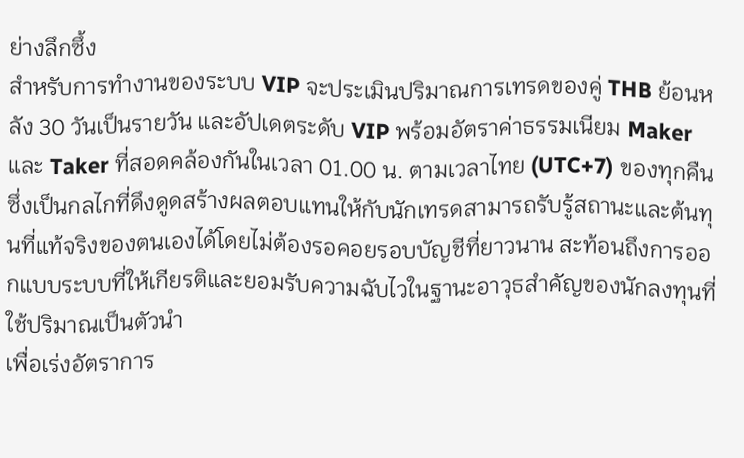ย่างลึกซึ้ง
สำหรับการทำงานของระบบ VIP จะประเมินปริมาณการเทรดของคู่ THB ย้อนหลัง 30 วันเป็นรายวัน และอัปเดตระดับ VIP พร้อมอัตราค่าธรรมเนียม Maker และ Taker ที่สอดคล้องกันในเวลา 01.00 น. ตามเวลาไทย (UTC+7) ของทุกคืน ซึ่งเป็นกลไกที่ดึงดูดสร้างผลตอบแทนให้กับนักเทรดสามารถรับรู้สถานะและต้นทุนที่แท้จริงของตนเองได้โดยไม่ต้องรอคอยรอบบัญชีที่ยาวนาน สะท้อนถึงการออกแบบระบบที่ให้เกียรติและยอมรับความฉับไวในฐานะอาวุธสำคัญของนักลงทุนที่ใช้ปริมาณเป็นตัวนำ
เพื่อเร่งอัตราการ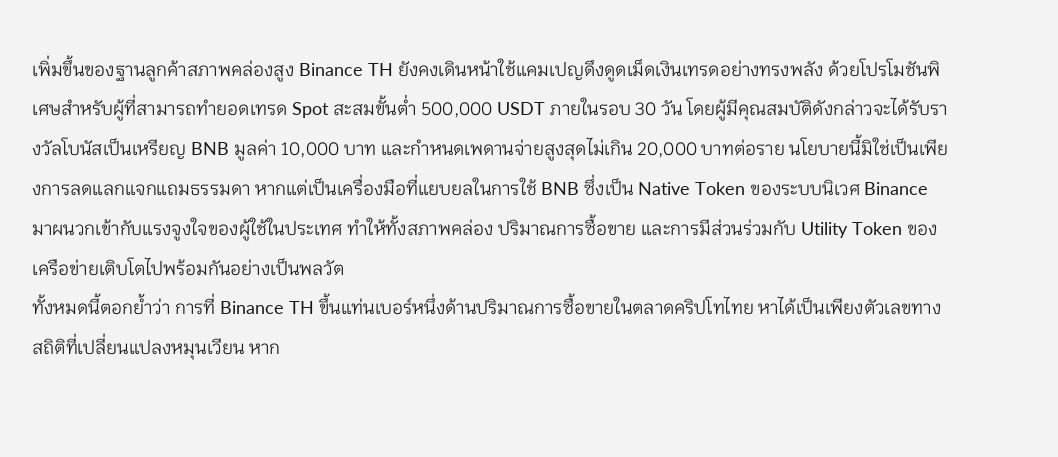เพิ่มขึ้นของฐานลูกค้าสภาพคล่องสูง Binance TH ยังคงเดินหน้าใช้แคมเปญดึงดูดเม็ดเงินเทรดอย่างทรงพลัง ด้วยโปรโมชันพิเศษสำหรับผู้ที่สามารถทำยอดเทรด Spot สะสมขั้นต่ำ 500,000 USDT ภายในรอบ 30 วัน โดยผู้มีคุณสมบัติดังกล่าวจะได้รับรางวัลโบนัสเป็นเหรียญ BNB มูลค่า 10,000 บาท และกำหนดเพดานจ่ายสูงสุดไม่เกิน 20,000 บาทต่อราย นโยบายนี้มิใช่เป็นเพียงการลดแลกแจกแถมธรรมดา หากแต่เป็นเครื่องมือที่แยบยลในการใช้ BNB ซึ่งเป็น Native Token ของระบบนิเวศ Binance มาผนวกเข้ากับแรงจูงใจของผู้ใช้ในประเทศ ทำให้ทั้งสภาพคล่อง ปริมาณการซื้อขาย และการมีส่วนร่วมกับ Utility Token ของเครือข่ายเติบโตไปพร้อมกันอย่างเป็นพลวัต
ทั้งหมดนี้ตอกย้ำว่า การที่ Binance TH ขึ้นแท่นเบอร์หนึ่งด้านปริมาณการซื้อขายในตลาดคริปโทไทย หาได้เป็นเพียงตัวเลขทางสถิติที่เปลี่ยนแปลงหมุนเวียน หาก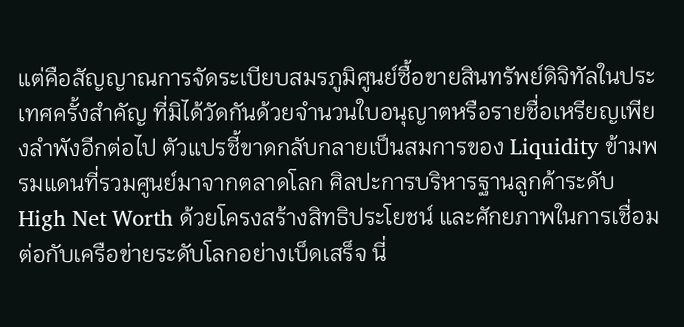แต่คือสัญญาณการจัดระเบียบสมรภูมิศูนย์ซื้อขายสินทรัพย์ดิจิทัลในประเทศครั้งสำคัญ ที่มิได้วัดกันด้วยจำนวนใบอนุญาตหรือรายชื่อเหรียญเพียงลำพังอีกต่อไป ตัวแปรชี้ขาดกลับกลายเป็นสมการของ Liquidity ข้ามพรมแดนที่รวมศูนย์มาจากตลาดโลก ศิลปะการบริหารฐานลูกค้าระดับ High Net Worth ด้วยโครงสร้างสิทธิประโยชน์ และศักยภาพในการเชื่อมต่อกับเครือข่ายระดับโลกอย่างเบ็ดเสร็จ นี่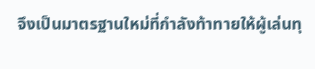จึงเป็นมาตรฐานใหม่ที่กำลังท้าทายให้ผู้เล่นทุ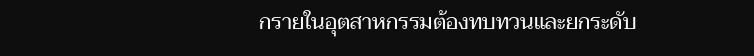กรายในอุตสาหกรรมต้องทบทวนและยกระดับ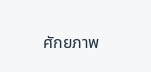ศักยภาพ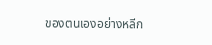ของตนเองอย่างหลีก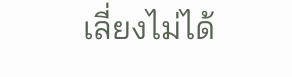เลี่ยงไม่ได้